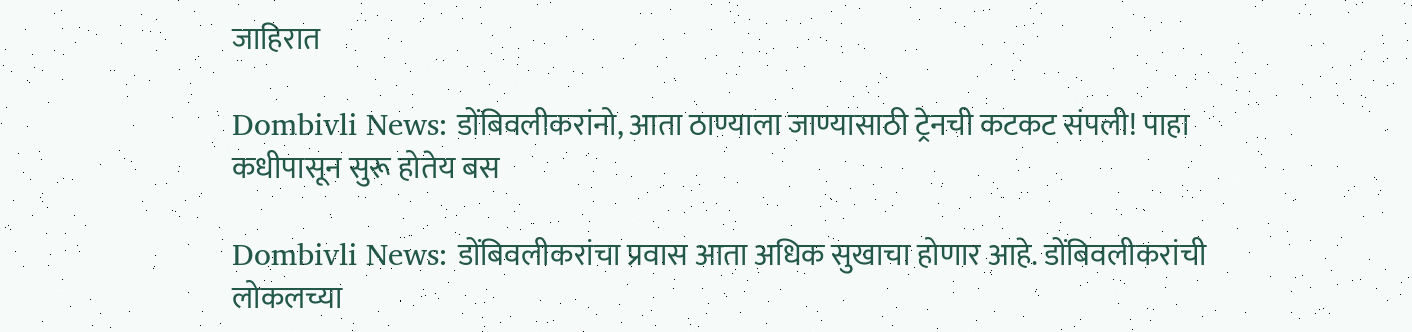जाहिरात

Dombivli News: डोंबिवलीकरांनो, आता ठाण्याला जाण्यासाठी ट्रेनची कटकट संपली! पाहा कधीपासून सुरू होतेय बस

Dombivli News: डोंबिवलीकरांचा प्रवास आता अधिक सुखाचा होणार आहे. डोंबिवलीकरांची लोकलच्या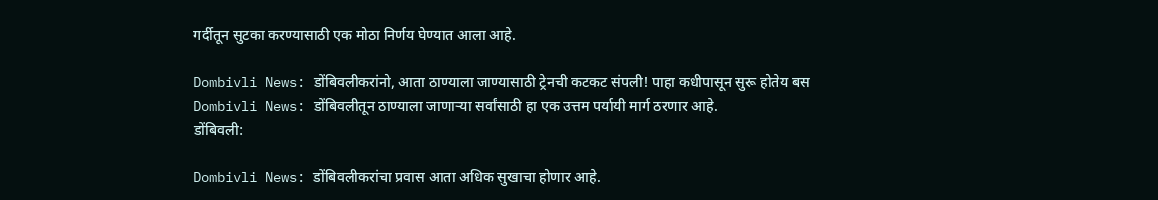गर्दीतून सुटका करण्यासाठी एक मोठा निर्णय घेण्यात आला आहे.

Dombivli News: डोंबिवलीकरांनो, आता ठाण्याला जाण्यासाठी ट्रेनची कटकट संपली! पाहा कधीपासून सुरू होतेय बस
Dombivli News: डोंबिवलीतून ठाण्याला जाणाऱ्या सर्वांसाठी हा एक उत्तम पर्यायी मार्ग ठरणार आहे.
डोंबिवली:

Dombivli News: डोंबिवलीकरांचा प्रवास आता अधिक सुखाचा होणार आहे.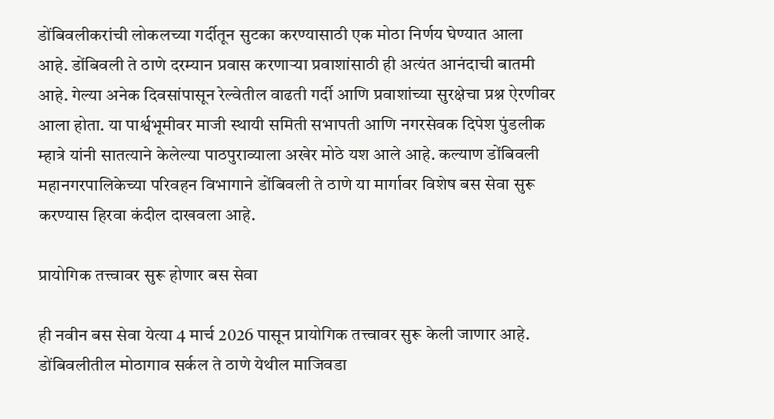डोंबिवलीकरांची लोकलच्या गर्दीतून सुटका करण्यासाठी एक मोठा निर्णय घेण्यात आला आहे. डोंबिवली ते ठाणे दरम्यान प्रवास करणाऱ्या प्रवाशांसाठी ही अत्यंत आनंदाची बातमी आहे. गेल्या अनेक दिवसांपासून रेल्वेतील वाढती गर्दी आणि प्रवाशांच्या सुरक्षेचा प्रश्न ऐरणीवर आला होता. या पार्श्वभूमीवर माजी स्थायी समिती सभापती आणि नगरसेवक दिपेश पुंडलीक म्हात्रे यांनी सातत्याने केलेल्या पाठपुराव्याला अखेर मोठे यश आले आहे. कल्याण डोंबिवली महानगरपालिकेच्या परिवहन विभागाने डोंबिवली ते ठाणे या मार्गावर विशेष बस सेवा सुरू करण्यास हिरवा कंदील दाखवला आहे.

प्रायोगिक तत्त्वावर सुरू होणार बस सेवा

ही नवीन बस सेवा येत्या 4 मार्च 2026 पासून प्रायोगिक तत्त्वावर सुरू केली जाणार आहे. डोंबिवलीतील मोठागाव सर्कल ते ठाणे येथील माजिवडा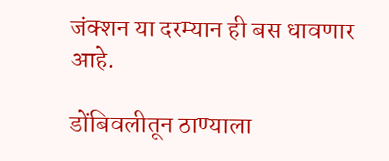जंक्शन या दरम्यान ही बस धावणार आहे.

डोंबिवलीतून ठाण्याला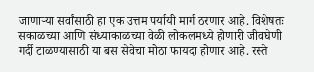जाणाऱ्या सर्वांसाठी हा एक उत्तम पर्यायी मार्ग ठरणार आहे. विशेषतः सकाळच्या आणि संध्याकाळच्या वेळी लोकलमध्ये होणारी जीवघेणी गर्दी टाळण्यासाठी या बस सेवेचा मोठा फायदा होणार आहे. रस्ते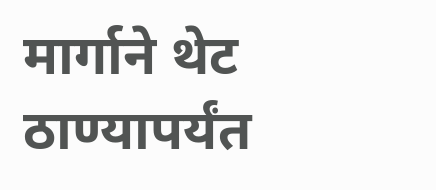मार्गाने थेट ठाण्यापर्यंत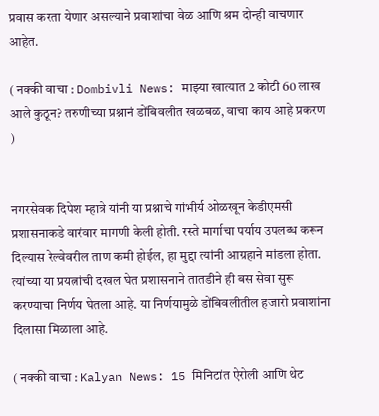प्रवास करता येणार असल्याने प्रवाशांचा वेळ आणि श्रम दोन्ही वाचणार आहेत.

( नक्की वाचा : Dombivli News: माझ्या खात्यात 2 कोटी 60 लाख आले कुठून? तरुणीच्या प्रश्नानं डोंबिवलीत खळबळ, वाचा काय आहे प्रकरण )


नगरसेवक दिपेश म्हात्रे यांनी या प्रश्नाचे गांभीर्य ओळखून केडीएमसी प्रशासनाकडे वारंवार मागणी केली होती. रस्ते मार्गाचा पर्याय उपलब्ध करून दिल्यास रेल्वेवरील ताण कमी होईल, हा मुद्दा त्यांनी आग्रहाने मांडला होता. त्यांच्या या प्रयत्नांची दखल घेत प्रशासनाने तातडीने ही बस सेवा सुरू करण्याचा निर्णय घेतला आहे. या निर्णयामुळे डोंबिवलीतील हजारो प्रवाशांना दिलासा मिळाला आहे.

( नक्की वाचा : Kalyan News: 15 मिनिटांत ऐरोली आणि थेट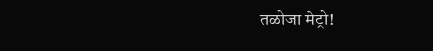तळोजा मेट्रो!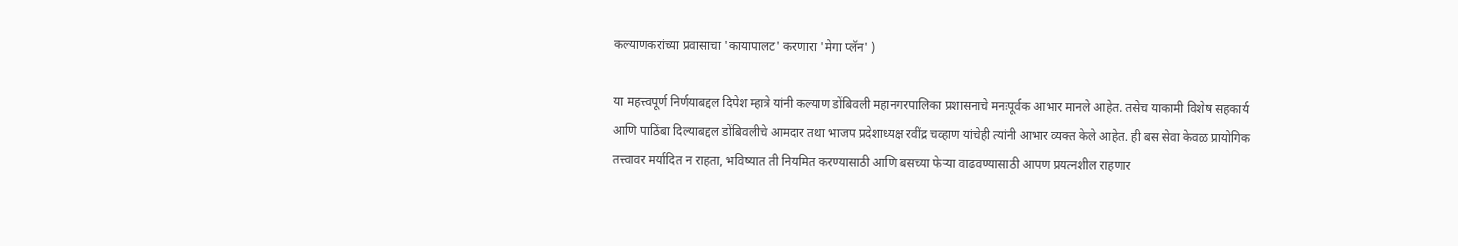कल्याणकरांच्या प्रवासाचा 'कायापालट' करणारा 'मेगा प्लॅन' )

या महत्त्वपूर्ण निर्णयाबद्दल दिपेश म्हात्रे यांनी कल्याण डोंबिवली महानगरपालिका प्रशासनाचे मनःपूर्वक आभार मानले आहेत. तसेच याकामी विशेष सहकार्य आणि पाठिंबा दिल्याबद्दल डोंबिवलीचे आमदार तथा भाजप प्रदेशाध्यक्ष रवींद्र चव्हाण यांचेही त्यांनी आभार व्यक्त केले आहेत. ही बस सेवा केवळ प्रायोगिक तत्त्वावर मर्यादित न राहता, भविष्यात ती नियमित करण्यासाठी आणि बसच्या फेऱ्या वाढवण्यासाठी आपण प्रयत्नशील राहणार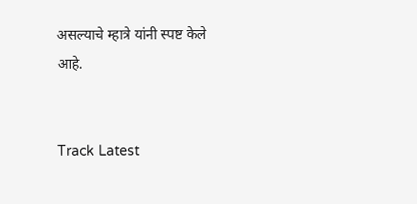असल्याचे म्हात्रे यांनी स्पष्ट केले आहे.


Track Latest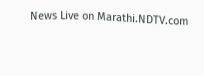News Live on Marathi.NDTV.com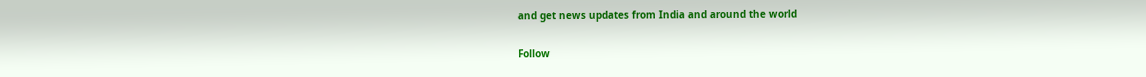and get news updates from India and around the world

Follow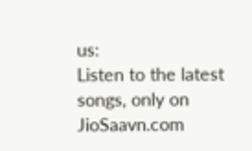us:
Listen to the latest songs, only on JioSaavn.com